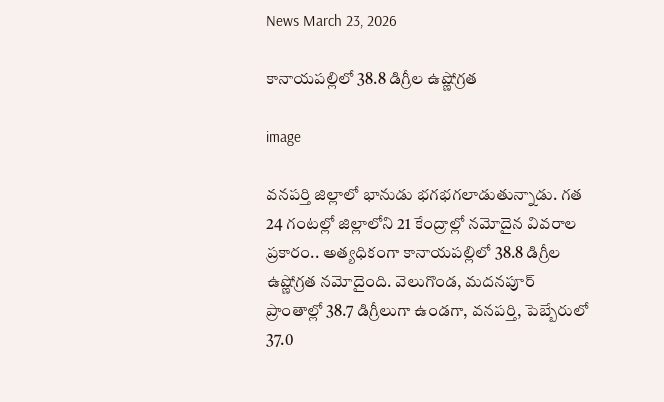News March 23, 2026

కానాయపల్లిలో 38.8 డిగ్రీల ఉష్ణోగ్రత

image

వనపర్తి జిల్లాలో భానుడు భగభగలాడుతున్నాడు. గత 24 గంటల్లో జిల్లాలోని 21 కేంద్రాల్లో నమోదైన వివరాల ప్రకారం.. అత్యధికంగా కానాయపల్లిలో 38.8 డిగ్రీల ఉష్ణోగ్రత నమోదైంది. వెలుగొండ, మదనపూర్ ప్రాంతాల్లో 38.7 డిగ్రీలుగా ఉండగా, వనపర్తి, పెబ్బేరులో 37.0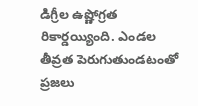డిగ్రీల ఉష్ణోగ్రత రికార్డయ్యింది. ఎండల తీవ్రత పెరుగుతుండటంతో ప్రజలు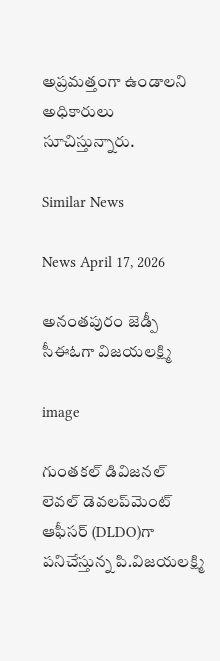అప్రమత్తంగా ఉండాలని అధికారులు సూచిస్తున్నారు.

Similar News

News April 17, 2026

అనంతపురం జెడ్పీ సీఈఓగా విజయలక్ష్మి

image

గుంతకల్ డివిజనల్ లెవల్ డెవలప్‌మెంట్ ఆఫీసర్ (DLDO)గా పనిచేస్తున్న పి.విజయలక్ష్మి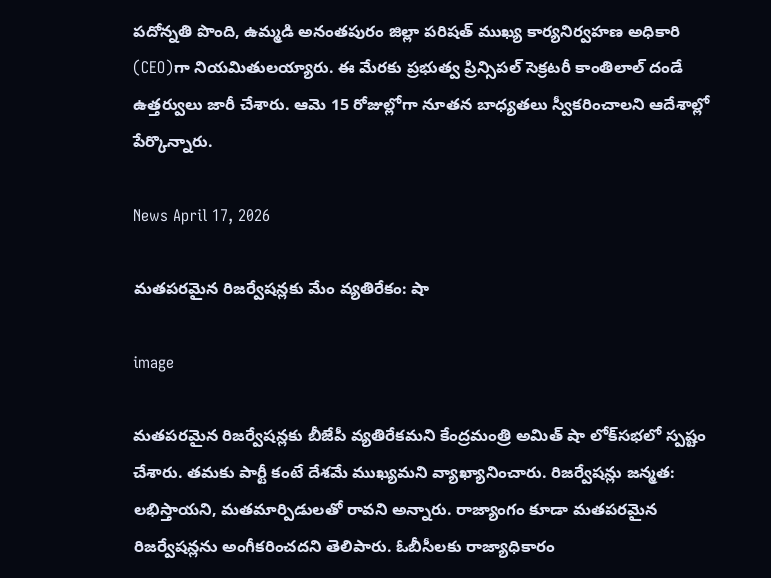పదోన్నతి పొంది, ఉమ్మడి అనంతపురం జిల్లా పరిషత్ ముఖ్య కార్యనిర్వహణ అధికారి (CEO)గా నియమితులయ్యారు. ఈ మేరకు ప్రభుత్వ ప్రిన్సిపల్ సెక్రటరీ కాంతిలాల్ దండే ఉత్తర్వులు జారీ చేశారు. ఆమె 15 రోజుల్లోగా నూతన బాధ్యతలు స్వీకరించాలని ఆదేశాల్లో పేర్కొన్నారు.

News April 17, 2026

మతపరమైన రిజర్వేషన్లకు మేం వ్యతిరేకం: షా

image

మతపరమైన రిజర్వేషన్లకు బీజేపీ వ్యతిరేకమని కేంద్రమంత్రి అమిత్ షా లోక్‌సభలో స్పష్టం చేశారు. తమకు పార్టీ కంటే దేశమే ముఖ్యమని వ్యాఖ్యానించారు. రిజర్వేషన్లు జన్మత: లభిస్తాయని, మతమార్పిడులతో రావని అన్నారు. రాజ్యాంగం కూడా మతపరమైన రిజర్వేషన్లను అంగీకరించదని తెలిపారు. ఓబీసీలకు రాజ్యాధికారం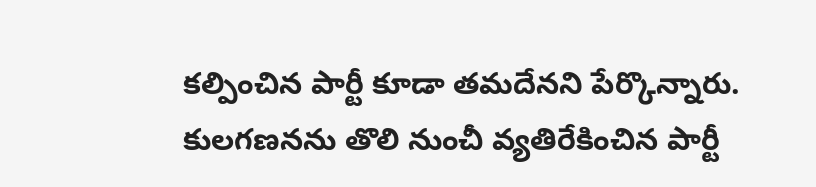కల్పించిన పార్టీ కూడా తమదేనని పేర్కొన్నారు. కులగణనను తొలి నుంచీ వ్యతిరేకించిన పార్టీ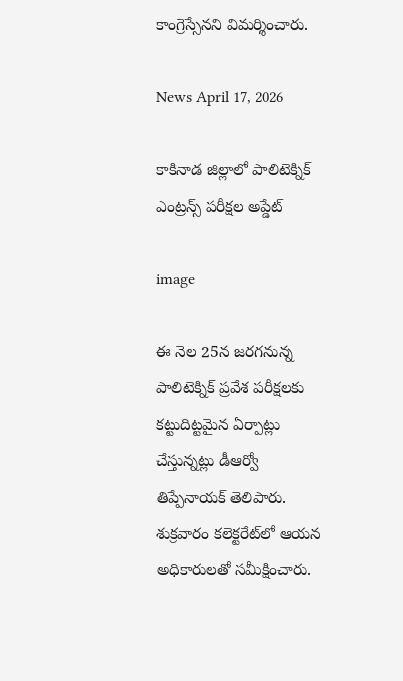కాంగ్రెస్సేనని విమర్శించారు.

News April 17, 2026

కాకినాడ జిల్లాలో పాలిటెక్నిక్ ఎంట్రన్స్ పరీక్షల అప్డేట్

image

ఈ నెల 25న జరగనున్న పాలిటెక్నిక్ ప్రవేశ పరీక్షలకు కట్టుదిట్టమైన ఏర్పాట్లు చేస్తున్నట్లు డీఆర్వో తిప్పేనాయక్ తెలిపారు. శుక్రవారం కలెక్టరేట్‌లో ఆయన అధికారులతో సమీక్షించారు.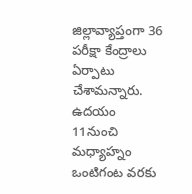జిల్లావ్యాప్తంగా 36 పరీక్షా కేంద్రాలు ఏర్పాటు చేశామన్నారు. ఉదయం 11నుంచి మధ్యాహ్నం ఒంటిగంట వరకు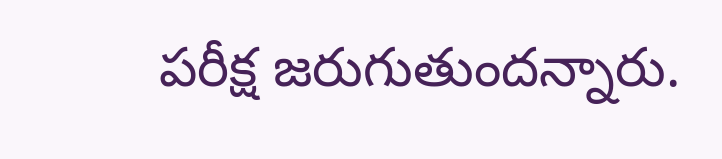పరీక్ష జరుగుతుందన్నారు.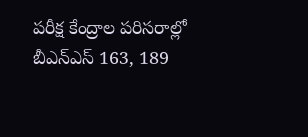పరీక్ష కేంద్రాల పరిసరాల్లో బీఎన్ఎస్ 163, 189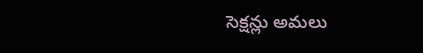సెక్షన్లు అమలు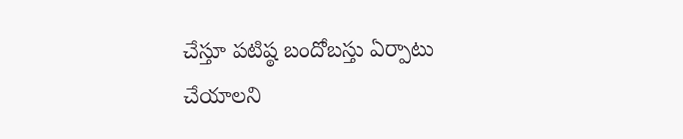చేస్తూ పటిష్ఠ బందోబస్తు ఏర్పాటు చేయాలని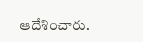ఆదేశించారు.